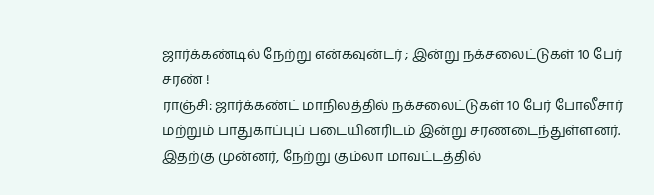ஜார்க்கண்டில் நேற்று என்கவுன்டர் ; இன்று நக்சலைட்டுகள் 10 பேர் சரண் !
ராஞ்சி: ஜார்க்கண்ட் மாநிலத்தில் நக்சலைட்டுகள் 10 பேர் போலீசார் மற்றும் பாதுகாப்புப் படையினரிடம் இன்று சரணடைந்துள்ளனர். இதற்கு முன்னர், நேற்று கும்லா மாவட்டத்தில்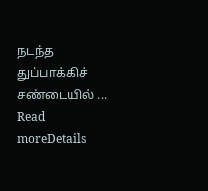நடந்த துப்பாக்கிச் சண்டையில் ...
Read moreDetails